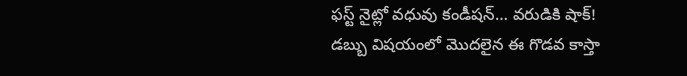ఫస్ట్ నైట్లో వధువు కండీషన్… వరుడికి షాక్!
డబ్బు విషయంలో మొదలైన ఈ గొడవ కాస్తా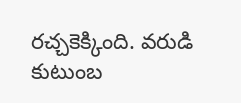రచ్చకెక్కింది. వరుడి కుటుంబ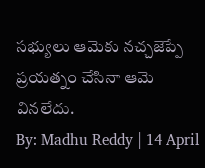సభ్యులు ఆమెకు నచ్చజెప్పే ప్రయత్నం చేసినా ఆమె వినలేదు.
By: Madhu Reddy | 14 April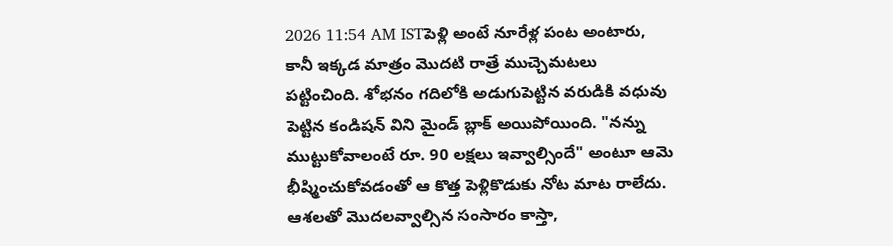2026 11:54 AM ISTపెళ్లి అంటే నూరేళ్ల పంట అంటారు, కానీ ఇక్కడ మాత్రం మొదటి రాత్రే ముచ్చెమటలు పట్టించింది. శోభనం గదిలోకి అడుగుపెట్టిన వరుడికి వధువు పెట్టిన కండిషన్ విని మైండ్ బ్లాక్ అయిపోయింది. "నన్ను ముట్టుకోవాలంటే రూ. 90 లక్షలు ఇవ్వాల్సిందే" అంటూ ఆమె భీష్మించుకోవడంతో ఆ కొత్త పెళ్లికొడుకు నోట మాట రాలేదు. ఆశలతో మొదలవ్వాల్సిన సంసారం కాస్తా,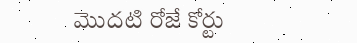మొదటి రోజే కోర్టు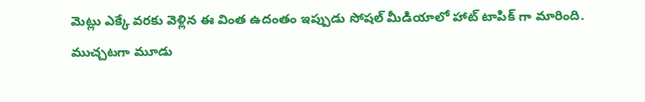మెట్లు ఎక్కే వరకు వెళ్లిన ఈ వింత ఉదంతం ఇప్పుడు సోషల్ మీడియాలో హాట్ టాపిక్ గా మారింది.
ముచ్చటగా మూడు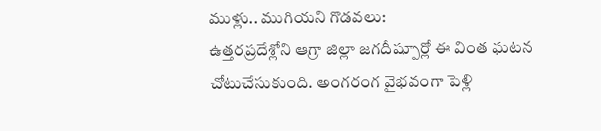ముళ్లు.. ముగియని గొడవలు:
ఉత్తరప్రదేశ్లోని ఆగ్రా జిల్లా జగదీష్పూర్లో ఈ వింత ఘటన చోటుచేసుకుంది. అంగరంగ వైభవంగా పెళ్లి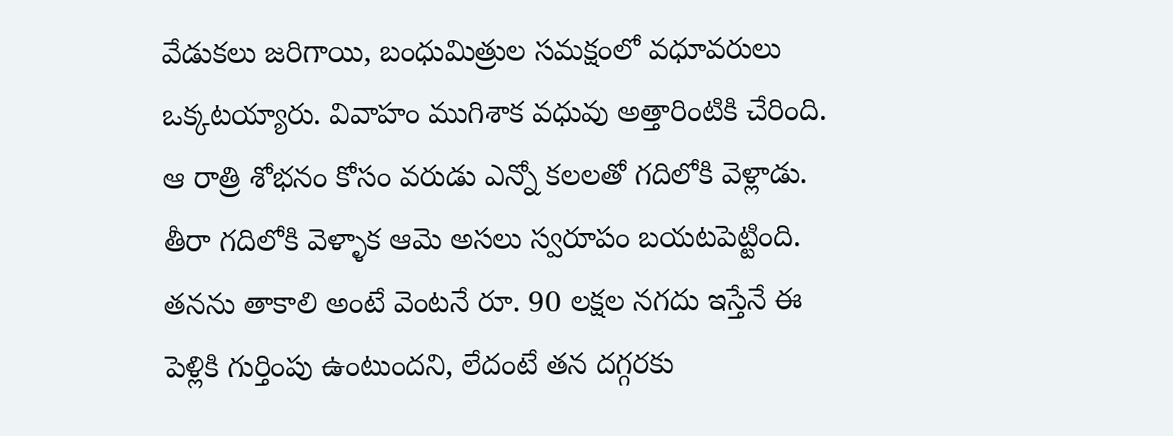వేడుకలు జరిగాయి, బంధుమిత్రుల సమక్షంలో వధూవరులు ఒక్కటయ్యారు. వివాహం ముగిశాక వధువు అత్తారింటికి చేరింది. ఆ రాత్రి శోభనం కోసం వరుడు ఎన్నో కలలతో గదిలోకి వెళ్లాడు. తీరా గదిలోకి వెళ్ళాక ఆమె అసలు స్వరూపం బయటపెట్టింది. తనను తాకాలి అంటే వెంటనే రూ. 90 లక్షల నగదు ఇస్తేనే ఈ పెళ్లికి గుర్తింపు ఉంటుందని, లేదంటే తన దగ్గరకు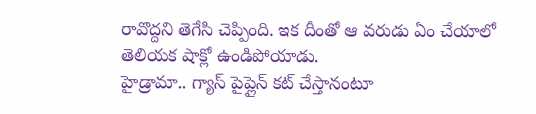రావొద్దని తెగేసి చెప్పింది. ఇక దీంతో ఆ వరుడు ఏం చేయాలో తెలియక షాక్లో ఉండిపోయాడు.
హైడ్రామా.. గ్యాస్ పైప్లైన్ కట్ చేస్తానంటూ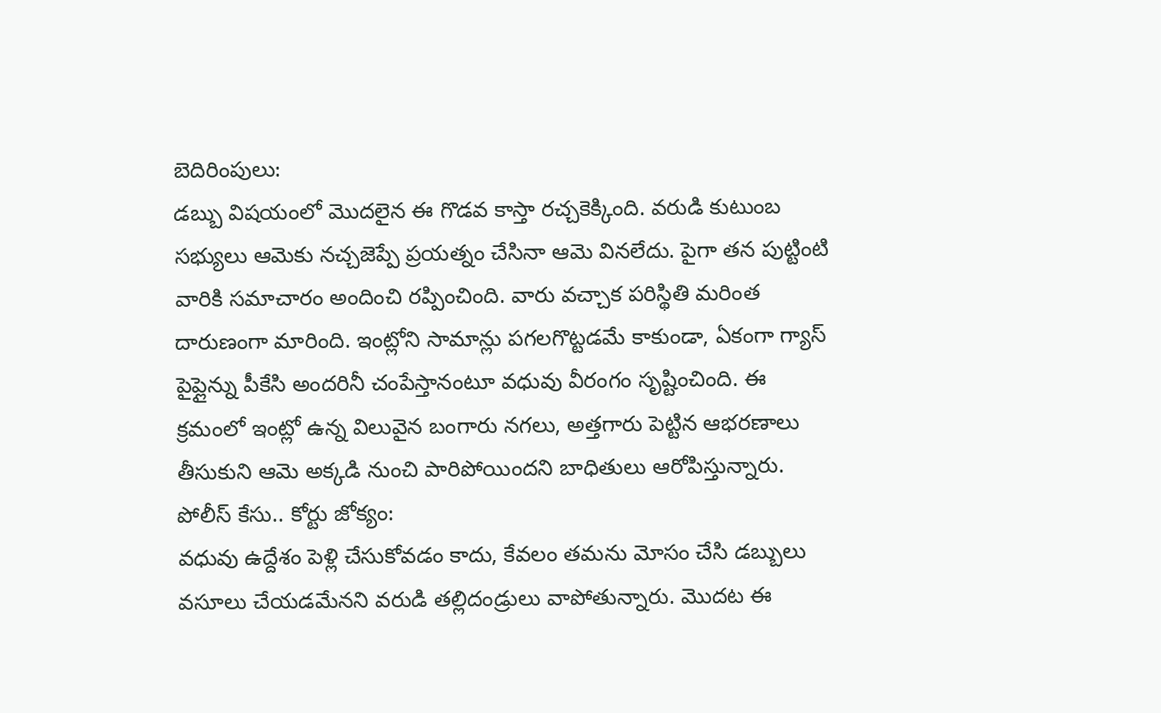బెదిరింపులు:
డబ్బు విషయంలో మొదలైన ఈ గొడవ కాస్తా రచ్చకెక్కింది. వరుడి కుటుంబ సభ్యులు ఆమెకు నచ్చజెప్పే ప్రయత్నం చేసినా ఆమె వినలేదు. పైగా తన పుట్టింటి వారికి సమాచారం అందించి రప్పించింది. వారు వచ్చాక పరిస్థితి మరింత దారుణంగా మారింది. ఇంట్లోని సామాన్లు పగలగొట్టడమే కాకుండా, ఏకంగా గ్యాస్ పైప్లైన్ను పీకేసి అందరినీ చంపేస్తానంటూ వధువు వీరంగం సృష్టించింది. ఈ క్రమంలో ఇంట్లో ఉన్న విలువైన బంగారు నగలు, అత్తగారు పెట్టిన ఆభరణాలు తీసుకుని ఆమె అక్కడి నుంచి పారిపోయిందని బాధితులు ఆరోపిస్తున్నారు.
పోలీస్ కేసు.. కోర్టు జోక్యం:
వధువు ఉద్దేశం పెళ్లి చేసుకోవడం కాదు, కేవలం తమను మోసం చేసి డబ్బులు వసూలు చేయడమేనని వరుడి తల్లిదండ్రులు వాపోతున్నారు. మొదట ఈ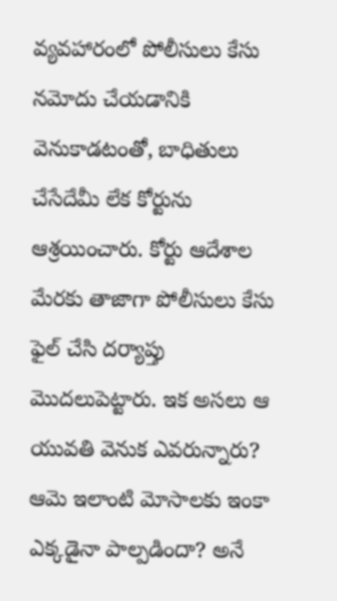వ్యవహారంలో పోలీసులు కేసు నమోదు చేయడానికి వెనుకాడటంతో, బాధితులు చేసేదేమీ లేక కోర్టును ఆశ్రయించారు. కోర్టు ఆదేశాల మేరకు తాజాగా పోలీసులు కేసు ఫైల్ చేసి దర్యాప్తు మొదలుపెట్టారు. ఇక అసలు ఆ యువతి వెనుక ఎవరున్నారు? ఆమె ఇలాంటి మోసాలకు ఇంకా ఎక్కడైనా పాల్పడిందా? అనే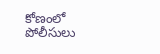కోణంలో పోలీసులు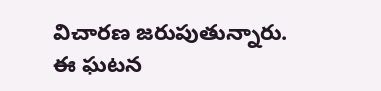విచారణ జరుపుతున్నారు.
ఈ ఘటన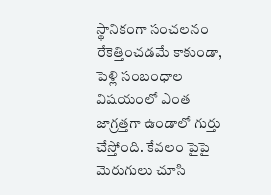స్థానికంగా సంచలనం రేకెత్తించడమే కాకుండా, పెళ్లి సంబంధాల విషయంలో ఎంత జాగ్రత్తగా ఉండాలో గుర్తు చేస్తోంది. కేవలం పైపై మెరుగులు చూసి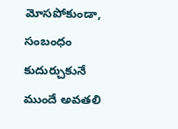మోసపోకుండా, సంబంధం కుదుర్చుకునే ముందే అవతలి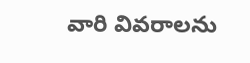వారి వివరాలను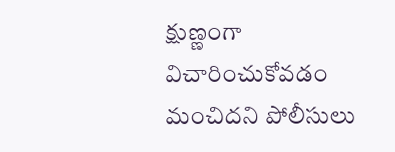క్షుణ్ణంగా విచారించుకోవడం మంచిదని పోలీసులు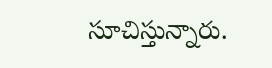సూచిస్తున్నారు.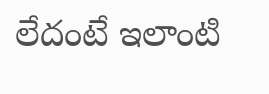లేదంటే ఇలాంటి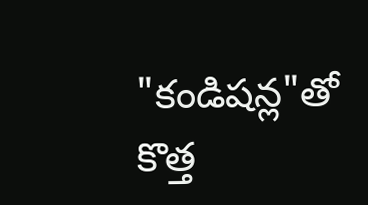"కండిషన్ల"తో కొత్త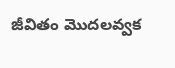జీవితం మొదలవ్వక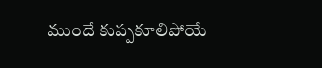ముందే కుప్పకూలిపోయే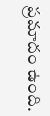ప్రమాదం ఉంది.